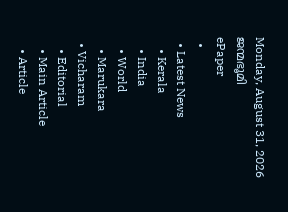Monday, August 31, 2026
ജന്മഭൂമി
ePaper
  •
  • Latest News
    • Kerala
    • India
    • World
    • Marukara
  • Vicharam
    • Editorial
    • Main Article
    • Article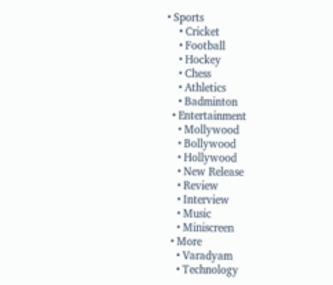• Sports
    • Cricket
    • Football
    • Hockey
    • Chess
    • Athletics
    • Badminton
  • Entertainment
    • Mollywood
    • Bollywood
    • Hollywood
    • New Release
    • Review
    • Interview
    • Music
    • Miniscreen
  • More
    • Varadyam
    • Technology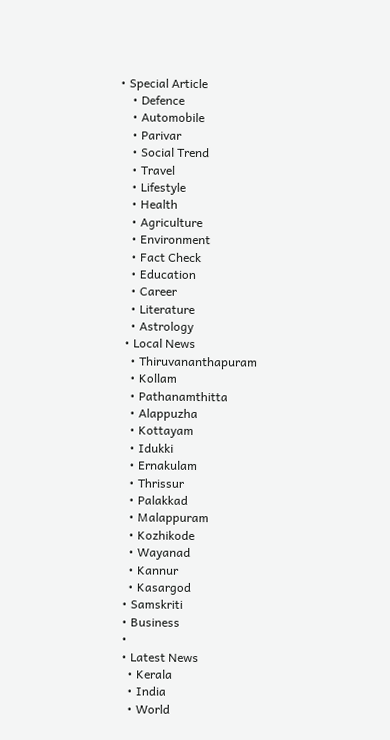• Special Article
    • Defence
    • Automobile
    • Parivar
    • Social Trend
    • Travel
    • Lifestyle
    • Health
    • Agriculture
    • Environment
    • Fact Check
    • Education
    • Career
    • Literature
    • Astrology
  • Local News
    • Thiruvananthapuram
    • Kollam
    • Pathanamthitta
    • Alappuzha
    • Kottayam
    • Idukki
    • Ernakulam
    • Thrissur
    • Palakkad
    • Malappuram
    • Kozhikode
    • Wayanad
    • Kannur
    • Kasargod
  • Samskriti
  • Business
  •
  • Latest News
    • Kerala
    • India
    • World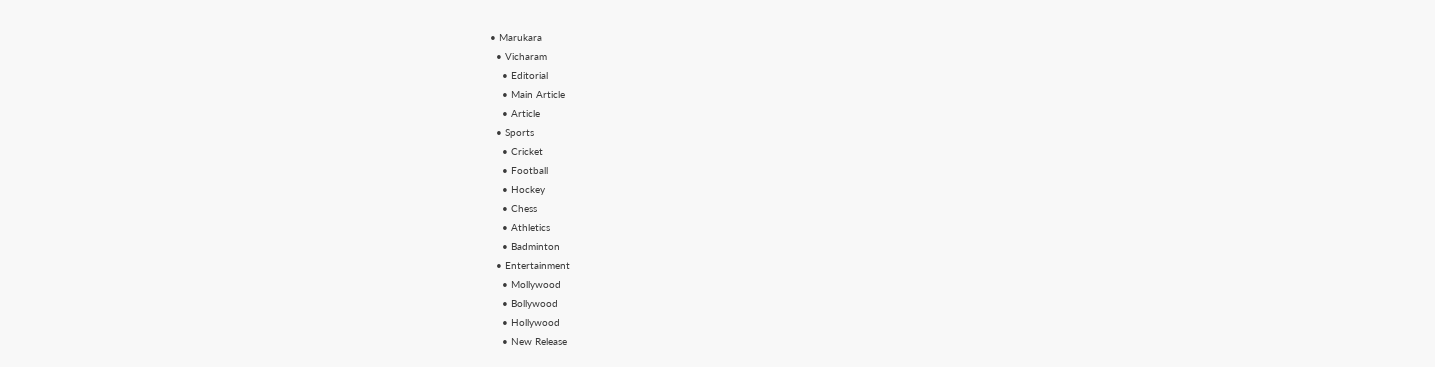• Marukara
  • Vicharam
    • Editorial
    • Main Article
    • Article
  • Sports
    • Cricket
    • Football
    • Hockey
    • Chess
    • Athletics
    • Badminton
  • Entertainment
    • Mollywood
    • Bollywood
    • Hollywood
    • New Release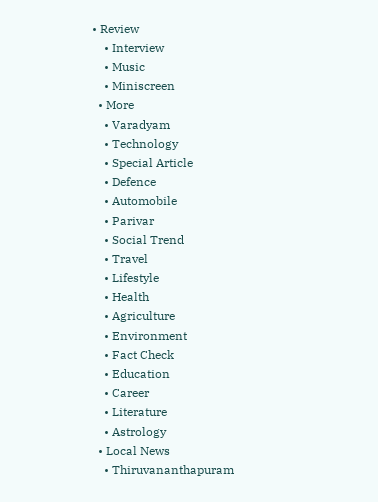• Review
    • Interview
    • Music
    • Miniscreen
  • More
    • Varadyam
    • Technology
    • Special Article
    • Defence
    • Automobile
    • Parivar
    • Social Trend
    • Travel
    • Lifestyle
    • Health
    • Agriculture
    • Environment
    • Fact Check
    • Education
    • Career
    • Literature
    • Astrology
  • Local News
    • Thiruvananthapuram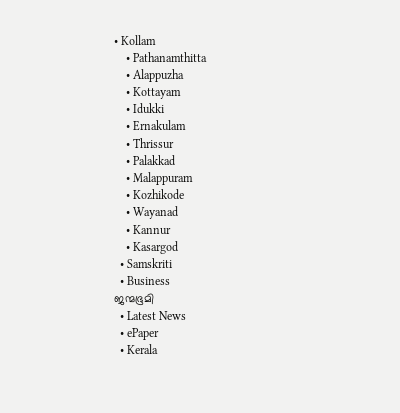• Kollam
    • Pathanamthitta
    • Alappuzha
    • Kottayam
    • Idukki
    • Ernakulam
    • Thrissur
    • Palakkad
    • Malappuram
    • Kozhikode
    • Wayanad
    • Kannur
    • Kasargod
  • Samskriti
  • Business
ജന്മഭൂമി
  • Latest News
  • ePaper
  • Kerala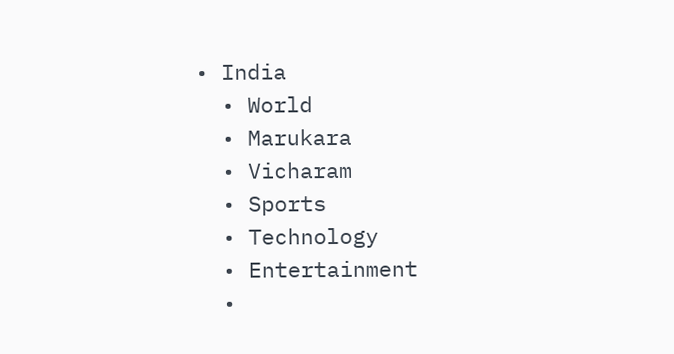• India
  • World
  • Marukara
  • Vicharam
  • Sports
  • Technology
  • Entertainment
  •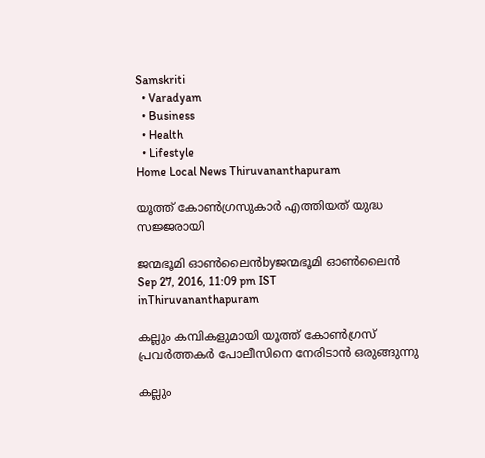Samskriti
  • Varadyam
  • Business
  • Health
  • Lifestyle
Home Local News Thiruvananthapuram

യൂത്ത് കോണ്‍ഗ്രസുകാര്‍ എത്തിയത് യുദ്ധ സജ്ജരായി

ജന്മഭൂമി ഓണ്‍ലൈന്‍byജന്മഭൂമി ഓണ്‍ലൈന്‍
Sep 27, 2016, 11:09 pm IST
inThiruvananthapuram

കല്ലും കമ്പികളുമായി യൂത്ത് കോണ്‍ഗ്രസ് പ്രവര്‍ത്തകര്‍ പോലീസിനെ നേരിടാന്‍ ഒരുങ്ങുന്നു

കല്ലും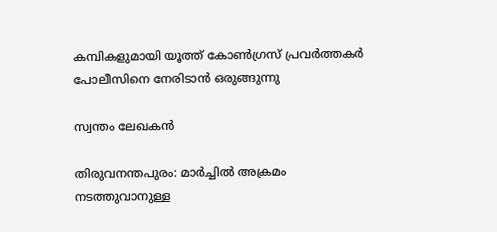കമ്പികളുമായി യൂത്ത് കോണ്‍ഗ്രസ് പ്രവര്‍ത്തകര്‍ പോലീസിനെ നേരിടാന്‍ ഒരുങ്ങുന്നു

സ്വന്തം ലേഖകന്‍

തിരുവനന്തപുരം: മാര്‍ച്ചില്‍ അക്രമം നടത്തുവാനുള്ള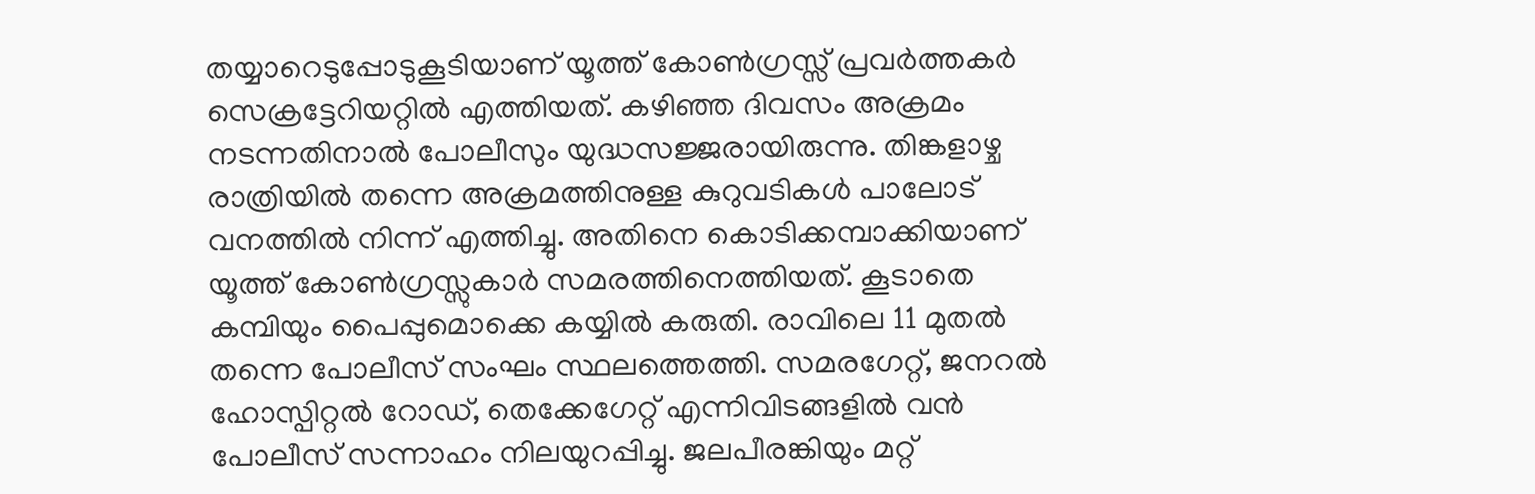തയ്യാറെടുപ്പോടുകൂടിയാണ് യൂത്ത് കോണ്‍ഗ്രസ്സ് പ്രവര്‍ത്തകര്‍ സെക്രട്ടേറിയറ്റില്‍ എത്തിയത്. കഴിഞ്ഞ ദിവസം അക്രമം നടന്നതിനാല്‍ പോലീസും യുദ്ധസജ്ജരായിരുന്നു. തിങ്കളാഴ്ച രാത്രിയില്‍ തന്നെ അക്രമത്തിനുള്ള കുറുവടികള്‍ പാലോട് വനത്തില്‍ നിന്ന് എത്തിച്ചു. അതിനെ കൊടിക്കമ്പാക്കിയാണ് യൂത്ത് കോണ്‍ഗ്രസ്സുകാര്‍ സമരത്തിനെത്തിയത്. കൂടാതെ കമ്പിയും പൈപ്പുമൊക്കെ കയ്യില്‍ കരുതി. രാവിലെ 11 മുതല്‍ തന്നെ പോലീസ് സംഘം സ്ഥലത്തെത്തി. സമരഗേറ്റ്, ജനറല്‍ ഹോസ്പിറ്റല്‍ റോഡ്, തെക്കേഗേറ്റ് എന്നിവിടങ്ങളില്‍ വന്‍ പോലീസ് സന്നാഹം നിലയുറപ്പിച്ചു. ജലപീരങ്കിയും മറ്റ്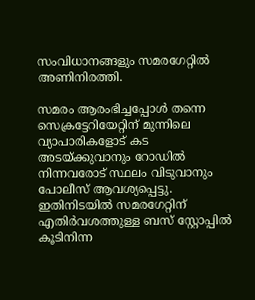സംവിധാനങ്ങളും സമരഗേറ്റില്‍ അണിനിരത്തി.

സമരം ആരംഭിച്ചപ്പോള്‍ തന്നെ സെക്രട്ടേറിയേറ്റിന് മുന്നിലെ വ്യാപാരികളോട് കട അടയ്‌ക്കുവാനും റോഡില്‍ നിന്നവരോട് സ്ഥലം വിടുവാനും പോലീസ് ആവശ്യപ്പെട്ടു. ഇതിനിടയില്‍ സമരഗേറ്റിന് എതിര്‍വശത്തുള്ള ബസ് സ്റ്റോപ്പില്‍ കൂടിനിന്ന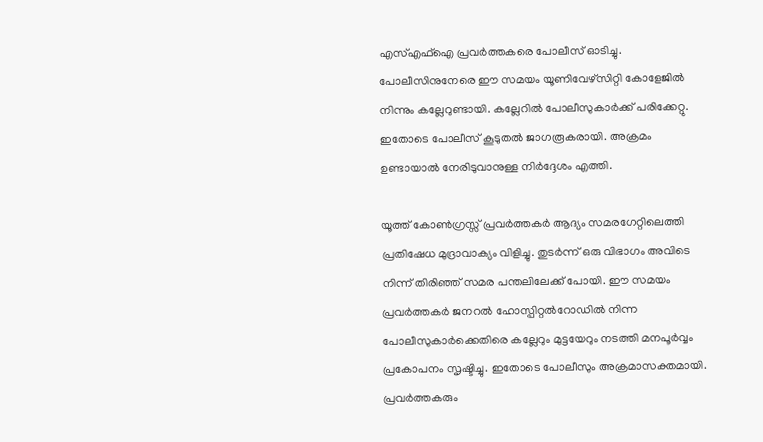എസ്എഫ്‌ഐ പ്രവര്‍ത്തകരെ പോലീസ് ഓടിച്ചു. പോലീസിനുനേരെ ഈ സമയം യൂണിവേഴ്‌സിറ്റി കോളേജില്‍ നിന്നും കല്ലേറുണ്ടായി. കല്ലേറില്‍ പോലീസുകാര്‍ക്ക് പരിക്കേറ്റു. ഇതോടെ പോലീസ് കൂടുതല്‍ ജാഗരൂകരായി. അക്രമം ഉണ്ടായാല്‍ നേരിടുവാനുള്ള നിര്‍ദ്ദേശം എത്തി.

യൂത്ത് കോണ്‍ഗ്രസ്സ് പ്രവര്‍ത്തകര്‍ ആദ്യം സമരഗേറ്റിലെത്തി പ്രതിഷേധ മുദ്രാവാക്യം വിളിച്ചു. തുടര്‍ന്ന് ഒരു വിഭാഗം അവിടെ നിന്ന് തിരിഞ്ഞ് സമര പന്തലിലേക്ക് പോയി. ഈ സമയം പ്രവര്‍ത്തകര്‍ ജനറല്‍ ഹോസ്പിറ്റല്‍റോഡില്‍ നിന്ന പോലീസുകാര്‍ക്കെതിരെ കല്ലേറും മുട്ടയേറും നടത്തി മനപൂര്‍വ്വം പ്രകോപനം സൃഷ്ടിച്ചു. ഇതോടെ പോലീസും അക്രമാസക്തമായി. പ്രവര്‍ത്തകരും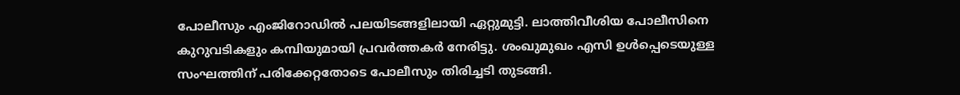പോലീസും എംജിറോഡില്‍ പലയിടങ്ങളിലായി ഏറ്റുമുട്ടി. ലാത്തിവീശിയ പോലീസിനെ കുറുവടികളും കമ്പിയുമായി പ്രവര്‍ത്തകര്‍ നേരിട്ടു. ശംഖുമുഖം എസി ഉള്‍പ്പെടെയുള്ള സംഘത്തിന് പരിക്കേറ്റതോടെ പോലീസും തിരിച്ചടി തുടങ്ങി.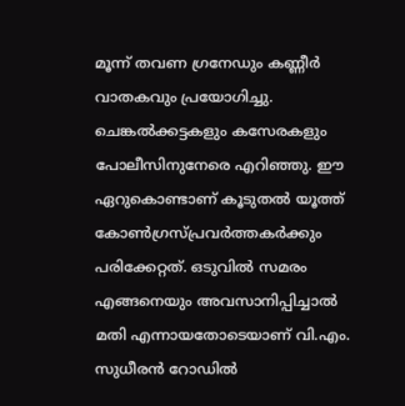മൂന്ന് തവണ ഗ്രനേഡും കണ്ണീര്‍ വാതകവും പ്രയോഗിച്ചു. ചെങ്കല്‍ക്കട്ടകളും കസേരകളും പോലീസിനുനേരെ എറിഞ്ഞു. ഈ ഏറുകൊണ്ടാണ് കൂടുതല്‍ യൂത്ത് കോണ്‍ഗ്രസ്പ്രവര്‍ത്തകര്‍ക്കും പരിക്കേറ്റത്. ഒടുവില്‍ സമരം എങ്ങനെയും അവസാനിപ്പിച്ചാല്‍ മതി എന്നായതോടെയാണ് വി.എം. സുധീരന്‍ റോഡില്‍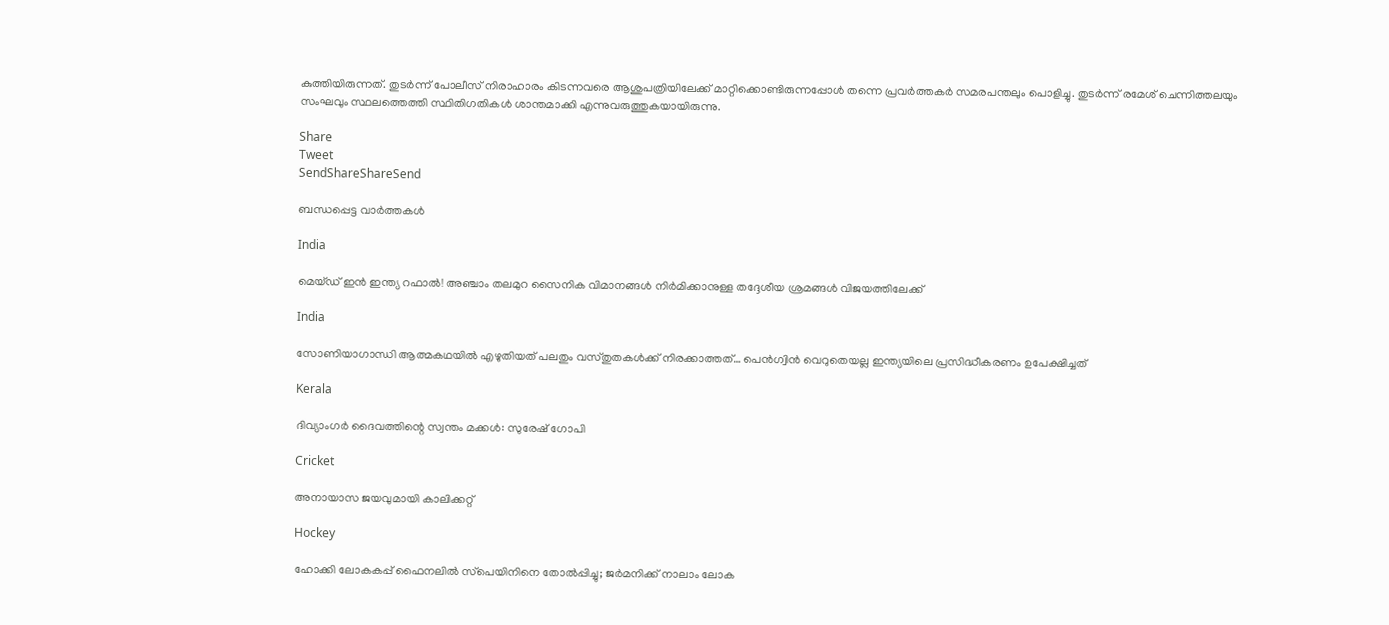കുത്തിയിരുന്നത്. തുടര്‍ന്ന് പോലീസ് നിരാഹാരം കിടന്നവരെ ആശുപത്രിയിലേക്ക് മാറ്റിക്കൊണ്ടിരുന്നപ്പോള്‍ തന്നെ പ്രവര്‍ത്തകര്‍ സമരപന്തലും പൊളിച്ചു. തുടര്‍ന്ന് രമേശ് ചെന്നിത്തലയും സംഘവും സ്ഥലത്തെത്തി സ്ഥിതിഗതികള്‍ ശാന്തമാക്കി എന്നുവരുത്തുകയായിരുന്നു.

Share
Tweet
SendShareShareSend

ബന്ധപ്പെട്ട വാര്‍ത്തകള്‍

India

മെയ്ഡ് ഇന്‍ ഇന്ത്യ റഫാല്‍! അഞ്ചാം തലമുറ സൈനിക വിമാനങ്ങള്‍ നിര്‍മിക്കാനുള്ള തദ്ദേശീയ ശ്രമങ്ങള്‍ വിജയത്തിലേക്ക്

India

സോണിയാഗാന്ധി ആത്മകഥയില്‍ എഴുതിയത് പലതും വസ്തുതകള്‍ക്ക് നിരക്കാത്തത്… പെന്‍ഗ്വിന്‍ വെറുതെയല്ല ഇന്ത്യയിലെ പ്രസിദ്ധീകരണം ഉപേക്ഷിച്ചത്

Kerala

ദിവ്യാംഗര്‍ ദൈവത്തിന്റെ സ്വന്തം മക്കള്‍: സുരേഷ് ഗോപി

Cricket

അനായാസ ജയവുമായി കാലിക്കറ്റ്

Hockey

ഹോക്കി ലോകകപ്പ് ഫൈനലില്‍ സ്‌പെയിനിനെ തോല്‍പ്പിച്ചു; ജര്‍മനിക്ക് നാലാം ലോക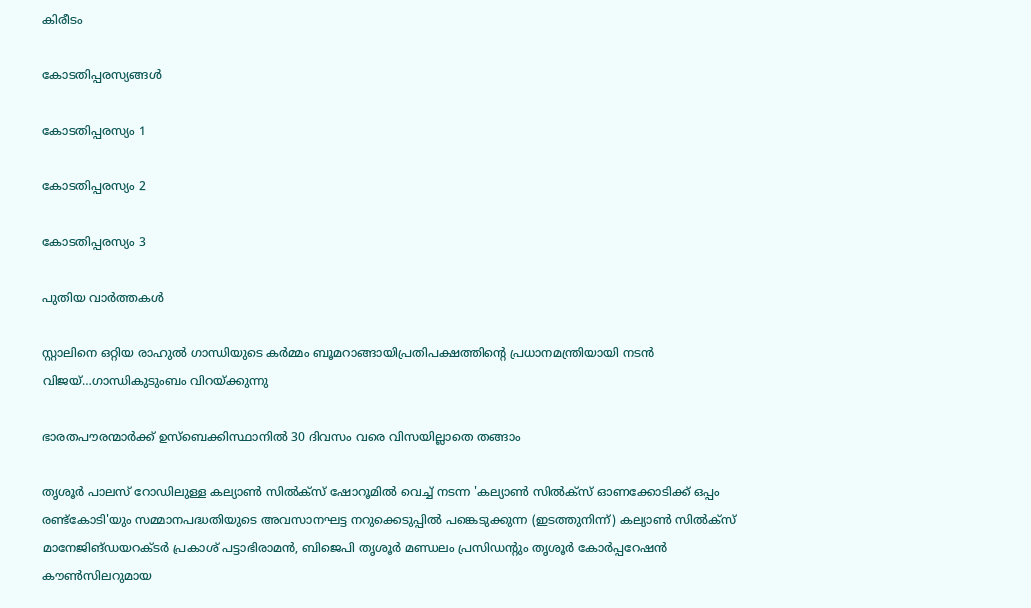കിരീടം

കോടതിപ്പരസ്യങ്ങള്‍

കോടതിപ്പരസ്യം 1

കോടതിപ്പരസ്യം 2

കോടതിപ്പരസ്യം 3

പുതിയ വാര്‍ത്തകള്‍

സ്റ്റാലിനെ ഒറ്റിയ രാഹുല്‍ ഗാന്ധിയുടെ കര്‍മ്മം ബൂമറാങ്ങായിപ്രതിപക്ഷത്തിന്റെ പ്രധാനമന്ത്രിയായി നടന്‍ വിജയ്…ഗാന്ധികുടുംബം വിറയ്‌ക്കുന്നു

ഭാരതപൗരന്മാര്‍ക്ക് ഉസ്ബെക്കിസ്ഥാനില്‍ 30 ദിവസം വരെ വിസയില്ലാതെ തങ്ങാം

തൃശൂര്‍ പാലസ് റോഡിലുള്ള കല്യാണ്‍ സില്‍ക്‌സ് ഷോറൂമില്‍ വെച്ച് നടന്ന 'കല്യാണ്‍ സില്‍ക്‌സ് ഓണക്കോടിക്ക് ഒപ്പം രണ്ട്‌കോടി'യും സമ്മാനപദ്ധതിയുടെ അവസാനഘട്ട നറുക്കെടുപ്പില്‍ പങ്കെടുക്കുന്ന (ഇടത്തുനിന്ന്) കല്യാണ്‍ സില്‍ക്‌സ് മാനേജിങ്ഡയറക്ടര്‍ പ്രകാശ് പട്ടാഭിരാമന്‍, ബിജെപി തൃശൂര്‍ മണ്ഡലം പ്രസിഡന്റും തൃശൂര്‍ കോര്‍പ്പറേഷന്‍ കൗണ്‍സിലറുമായ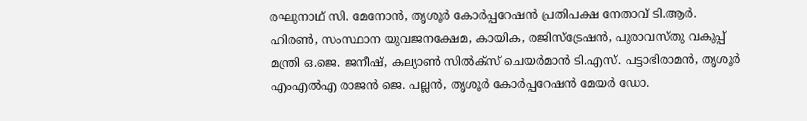രഘുനാഥ് സി. മേനോന്‍, തൃശൂര്‍ കോര്‍പ്പറേഷന്‍ പ്രതിപക്ഷ നേതാവ് ടി.ആര്‍. ഹിരണ്‍, സംസ്ഥാന യുവജനക്ഷേമ, കായിക, രജിസ്‌ട്രേഷന്‍, പുരാവസ്തു വകുപ്പ് മന്ത്രി ഒ.ജെ. ജനീഷ്, കല്യാണ്‍ സില്‍ക്‌സ് ചെയര്‍മാന്‍ ടി.എസ്. പട്ടാഭിരാമന്‍, തൃശൂര്‍ എംഎല്‍എ രാജന്‍ ജെ. പല്ലന്‍, തൃശൂര്‍ കോര്‍പ്പറേഷന്‍ മേയര്‍ ഡോ.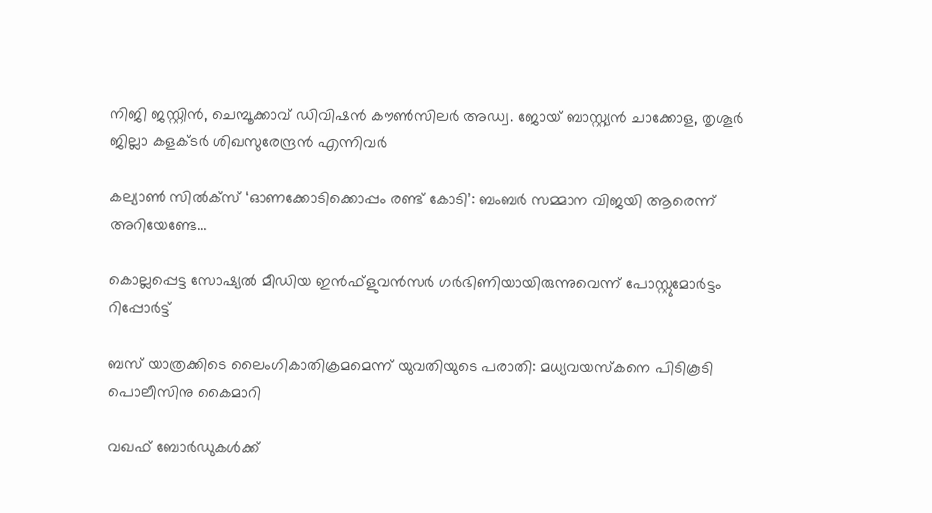നിജി ജസ്റ്റിന്‍, ചെമ്പൂക്കാവ് ഡിവിഷന്‍ കൗണ്‍സിലര്‍ അഡ്വ. ജോയ് ബാസ്റ്റ്യന്‍ ചാക്കോള, തൃശൂര്‍ ജില്ലാ കളക്ടര്‍ ശിഖസുരേന്ദ്രന്‍ എന്നിവര്‍

കല്യാണ്‍ സില്‍ക്‌സ് ‘ഓണക്കോടിക്കൊപ്പം രണ്ട് കോടി’: ബംബര്‍ സമ്മാന വിജയി ആരെന്ന് അറിയേണ്ടേ…

കൊല്ലപ്പെട്ട സോഷ്യല്‍ മീഡിയ ഇന്‍ഫ്‌ളുവന്‍സര്‍ ഗര്‍ഭിണിയായിരുന്നുവെന്ന് പോസ്റ്റുമോര്‍ട്ടം റിപ്പോര്‍ട്ട്

ബസ് യാത്രക്കിടെ ലൈംഗികാതിക്രമമെന്ന് യുവതിയുടെ പരാതി: മധ്യവയസ്‌കനെ പിടികൂടി പൊലീസിനു കൈമാറി

വഖഫ് ബോർഡുകൾക്ക്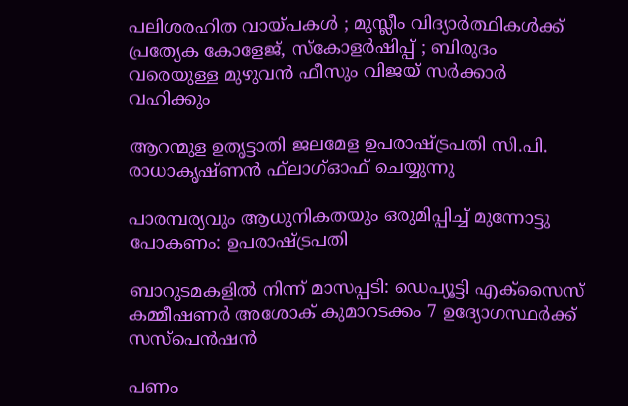പലിശരഹിത വായ്‌പകൾ ; മുസ്ലീം വിദ്യാർത്ഥികൾക്ക് പ്രത്യേക കോളേജ്, സ്കോളർഷിപ്പ് ; ബിരുദം വരെയുള്ള മുഴുവൻ ഫീസും വിജയ് സർക്കാർ വഹിക്കും

ആറന്മുള ഉതൃട്ടാതി ജലമേള ഉപരാഷ്ട്രപതി സി.പി. രാധാകൃഷ്ണന്‍ ഫ്‌ലാഗ്ഓഫ് ചെയ്യുന്നു

പാരമ്പര്യവും ആധുനികതയും ഒരുമിപ്പിച്ച് മുന്നോട്ടു പോകണം: ഉപരാഷ്‌ട്രപതി

ബാറുടമകളില്‍ നിന്ന് മാസപ്പടി: ഡെപ്യൂട്ടി എക്‌സൈസ് കമ്മീഷണര്‍ അശോക് കുമാറടക്കം 7 ഉദ്യോഗസ്ഥര്‍ക്ക് സസ്‌പെന്‍ഷന്‍

പണം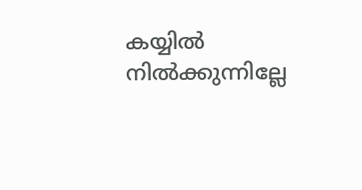കയ്യിൽ നിൽക്കുന്നില്ലേ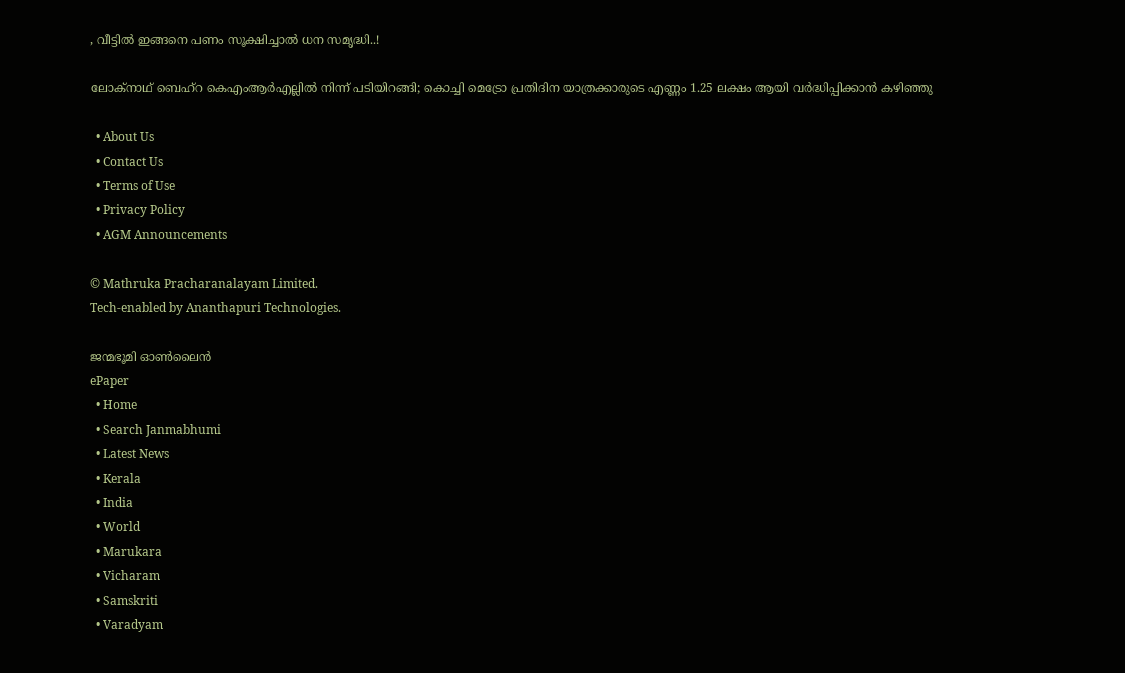, വീട്ടിൽ ഇങ്ങനെ പണം സൂക്ഷിച്ചാൽ ധന സമൃദ്ധി..!

ലോക്‌നാഥ് ബെഹ്‌റ കെഎംആര്‍എല്ലില്‍ നിന്ന് പടിയിറങ്ങി; കൊച്ചി മെട്രോ പ്രതിദിന യാത്രക്കാരുടെ എണ്ണം 1.25 ലക്ഷം ആയി വര്‍ദ്ധിപ്പിക്കാന്‍ കഴിഞ്ഞു

  • About Us
  • Contact Us
  • Terms of Use
  • Privacy Policy
  • AGM Announcements

© Mathruka Pracharanalayam Limited.
Tech-enabled by Ananthapuri Technologies.

ജന്മഭൂമി ഓണ്‍ലൈന്‍
ePaper
  • Home
  • Search Janmabhumi
  • Latest News
  • Kerala
  • India
  • World
  • Marukara
  • Vicharam
  • Samskriti
  • Varadyam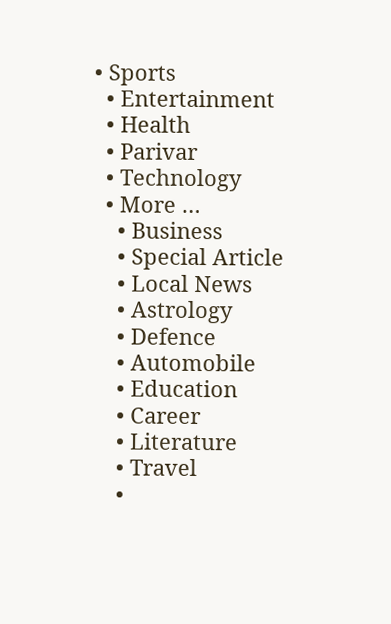• Sports
  • Entertainment
  • Health
  • Parivar
  • Technology
  • More …
    • Business
    • Special Article
    • Local News
    • Astrology
    • Defence
    • Automobile
    • Education
    • Career
    • Literature
    • Travel
    •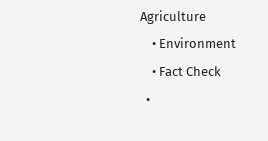Agriculture
    • Environment
    • Fact Check
  •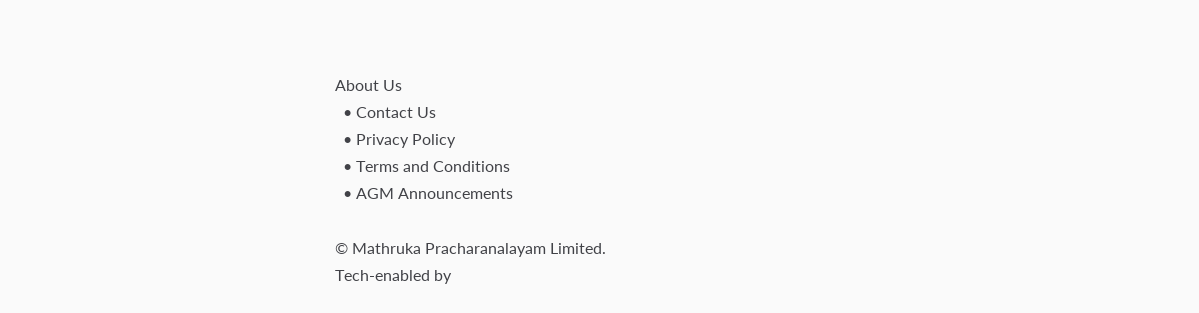About Us
  • Contact Us
  • Privacy Policy
  • Terms and Conditions
  • AGM Announcements

© Mathruka Pracharanalayam Limited.
Tech-enabled by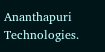Ananthapuri Technologies.